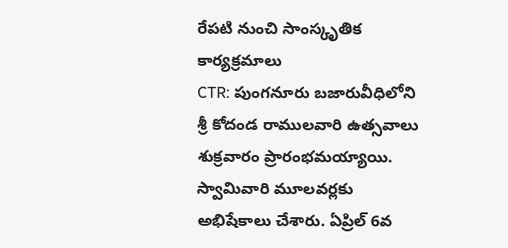రేపటి నుంచి సాంస్కృతిక కార్యక్రమాలు
CTR: పుంగనూరు బజారువీధిలోని శ్రీ కోదండ రాములవారి ఉత్సవాలు శుక్రవారం ప్రారంభమయ్యాయి. స్వామివారి మూలవర్లకు అభిషేకాలు చేశారు. ఏప్రిల్ 6వ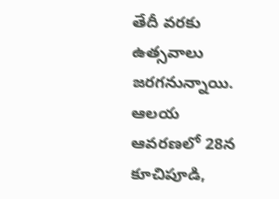తేదీ వరకు ఉత్సవాలు జరగనున్నాయి. ఆలయ ఆవరణలో 28న కూచిపూడి,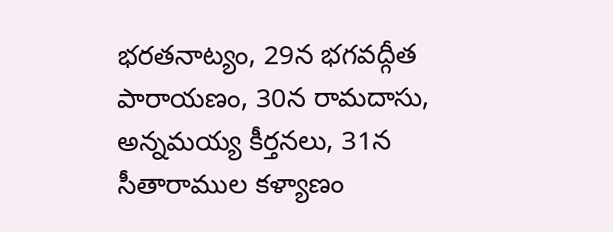భరతనాట్యం, 29న భగవద్గీత పారాయణం, 30న రామదాసు, అన్నమయ్య కీర్తనలు, 31న సీతారాముల కళ్యాణం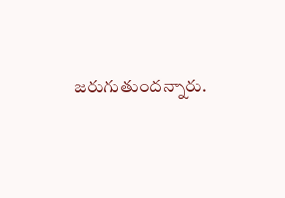జరుగుతుందన్నారు.